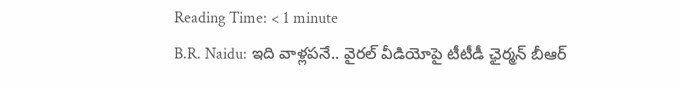Reading Time: < 1 minute
B.R. Naidu: ఇది వాళ్లపనే.. వైరల్‌ వీడియోపై టీటీడీ ఛైర్మన్ బీఆర్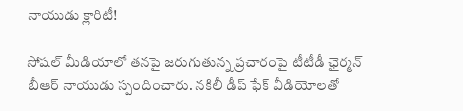నాయుడు క్లారిటీ!

సోషల్‌ మీడియాలో తనపై జరుగుతున్న ప్రచారంపై టీటీడీ ఛైర్మన్ బీఆర్ నాయుడు స్పందించారు. నకిలీ డీప్ ఫేక్ వీడియోలతో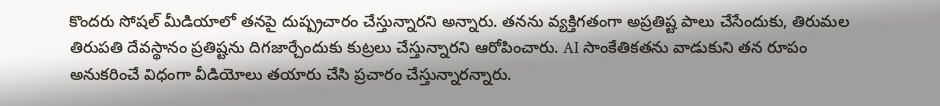కొందరు సోషల్ మీడియాలో తనపై దుష్ప్రచారం చేస్తున్నారని అన్నారు. తనను వ్యక్తిగతంగా అప్రతిష్ట పాలు చేసేందుకు, తిరుమల తిరుపతి దేవస్థానం ప్రతిష్టను దిగజార్చేందుకు కుట్రలు చేస్తున్నారని ఆరోపించారు. AI సాంకేతికతను వాడుకుని తన రూపం అనుకరించే విధంగా వీడియోలు తయారు చేసి ప్రచారం చేస్తున్నారన్నారు.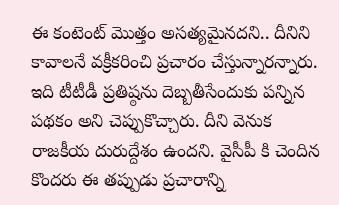ఈ కంటెంట్ మొత్తం అసత్యమైనదని.. దీనిని కావాలనే వక్రీకరించి ప్రచారం చేస్తున్నారన్నారు. ఇది టీటీడీ ప్రతిష్ఠను దెబ్బతీసేందుకు పన్నిన పథకం అని చెప్పుకొచ్చారు. దీని వెనుక రాజకీయ దురుద్దేశం ఉందని. వైసీపీ కి చెందిన కొందరు ఈ తప్పుడు ప్రచారాన్ని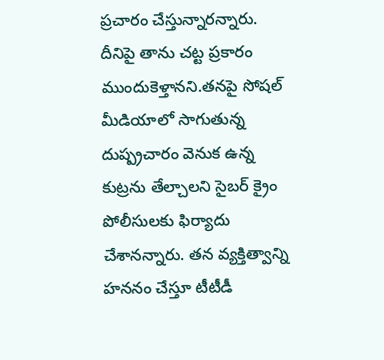ప్రచారం చేస్తున్నారన్నారు. దీనిపై తాను చట్ట ప్రకారం ముందుకెళ్తానని.తనపై సోషల్ మీడియాలో సాగుతున్న దుష్ప్రచారం వెనుక ఉన్న కుట్రను తేల్చాలని సైబర్ క్రైం పోలీసులకు ఫిర్యాదు చేశానన్నారు. తన వ్యక్తిత్వాన్ని హననం చేస్తూ టీటీడీ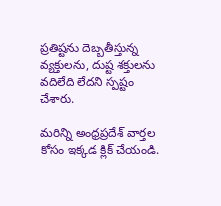ప్రతిష్టను దెబ్బతీస్తున్న వ్యక్తులను, దుష్ట శక్తులను వదిలేది లేదని స్పష్టం చేశారు.

మరిన్ని అంధ్రప్రదేశ్ వార్తల కోసం ఇక్కడ క్లిక్ చేయండి.